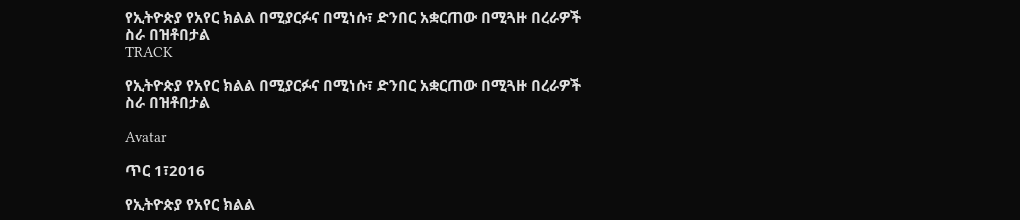የኢትዮጵያ የአየር ክልል በሚያርፉና በሚነሱ፣ ድንበር አቋርጠው በሚጓዙ በረራዎች ስራ በዝቶበታል
TRACK

የኢትዮጵያ የአየር ክልል በሚያርፉና በሚነሱ፣ ድንበር አቋርጠው በሚጓዙ በረራዎች ስራ በዝቶበታል

Avatar

ጥር 1፣2016

የኢትዮጵያ የአየር ክልል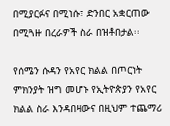በሚያርፉና በሚነሱ፣ ድንበር አቋርጠው በሚጓዙ በረራዎች ስራ በዝቶበታል፡፡

የሰሜን ሱዳን የአየር ክልል በጦርነት ምክንያት ዝግ መሆኑ የኢትዮጵያን የአየር ክልል ስራ እንዳበዛውና በዚህም ተጨማሪ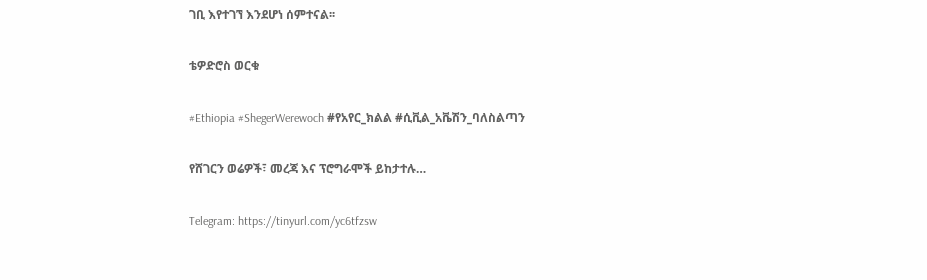ገቢ እየተገኘ እንደሆነ ሰምተናል፡፡

ቴዎድሮስ ወርቁ

#Ethiopia #ShegerWerewoch #የአየር_ክልል #ሲቪል_አቬሽን_ባለስልጣን

የሸገርን ወሬዎች፣ መረጃ እና ፕሮግራሞች ይከታተሉ…

Telegram: https://tinyurl.com/yc6tfzsw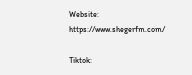Website: https://www.shegerfm.com/

Tiktok: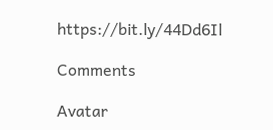https://bit.ly/44Dd6Il

Comments

Avatar